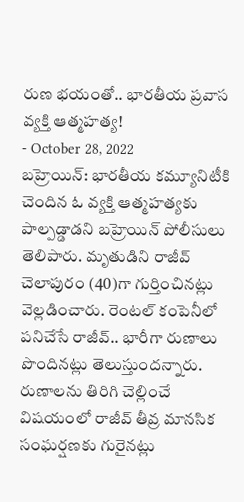రుణ భయంతో.. భారతీయ ప్రవాస వ్యక్తి ఆత్మహత్య!
- October 28, 2022
బహ్రెయిన్: భారతీయ కమ్యూనిటీకి చెందిన ఓ వ్యక్తి ఆత్మహత్యకు పాల్పడ్డాడని బహ్రెయిన్ పోలీసులు తెలిపారు. మృతుడిని రాజీవ్ చెలాపురం (40)గా గుర్తించినట్లు వెల్లడించారు. రెంటల్ కంపెనీలో పనిచేసే రాజీవ్.. భారీగా రుణాలు పొందినట్లు తెలుస్తుందన్నారు. రుణాలను తిరిగి చెల్లించే విషయంలో రాజీవ్ తీవ్ర మానసిక సంఘర్షణకు గురైనట్లు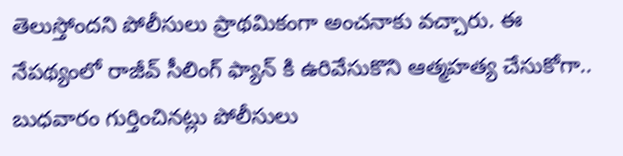తెలుస్తోందని పోలీసులు ప్రాథమికంగా అంచనాకు వచ్చారు. ఈ నేపథ్యంలో రాజీవ్ సీలింగ్ ఫ్యాన్ కి ఉరివేసుకొని ఆత్మహత్య చేసుకోగా.. బుధవారం గుర్తించినట్లు పోలీసులు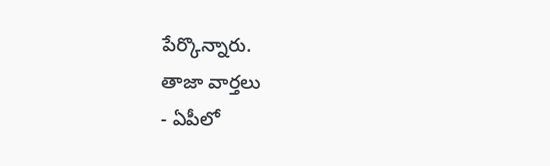పేర్కొన్నారు.
తాజా వార్తలు
- ఏపీలో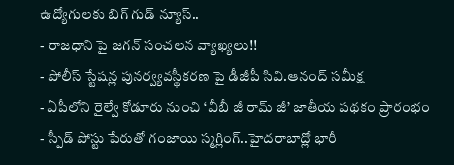ఉద్యోగులకు బిగ్ గుడ్ న్యూస్..
- రాజధాని పై జగన్ సంచలన వ్యాఖ్యలు!!
- పోలీస్ స్టేషన్ల పునర్వ్యవస్థీకరణ పై డీజీపీ సివి.ఆనంద్ సమీక్ష
- ఏపీలోని రైల్వే కోడూరు నుంచి ‘వీబీ జీ రామ్ జీ’ జాతీయ పథకం ప్రారంభం
- స్పీడ్ పోస్టు పేరుతో గంజాయి స్మగ్లింగ్..హైదరాబాద్లో భారీ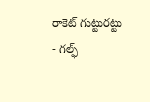రాకెట్ గుట్టురట్టు
- గల్ఫ్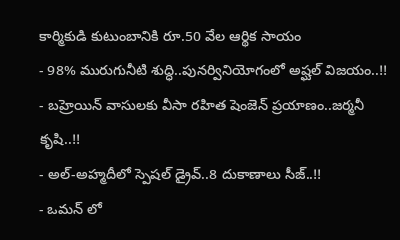కార్మికుడి కుటుంబానికి రూ.50 వేల ఆర్థిక సాయం
- 98% మురుగునీటి శుద్ధి..పునర్వినియోగంలో అష్ఘల్ విజయం..!!
- బహ్రెయిన్ వాసులకు వీసా రహిత షెంజెన్ ప్రయాణం..జర్మనీ కృషి..!!
- అల్-అహ్మదీలో స్పెషల్ డ్రైవ్..8 దుకాణాలు సీజ్..!!
- ఒమన్ లో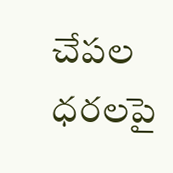చేపల ధరలపై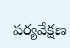పర్యవేక్షణ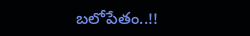బలోపేతం..!!